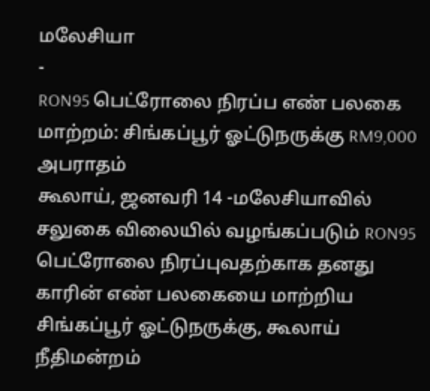மலேசியா
-
RON95 பெட்ரோலை நிரப்ப எண் பலகை மாற்றம்: சிங்கப்பூர் ஓட்டுநருக்கு RM9,000 அபராதம்
கூலாய், ஜனவரி 14 -மலேசியாவில் சலுகை விலையில் வழங்கப்படும் RON95 பெட்ரோலை நிரப்புவதற்காக தனது காரின் எண் பலகையை மாற்றிய சிங்கப்பூர் ஓட்டுநருக்கு, கூலாய் நீதிமன்றம்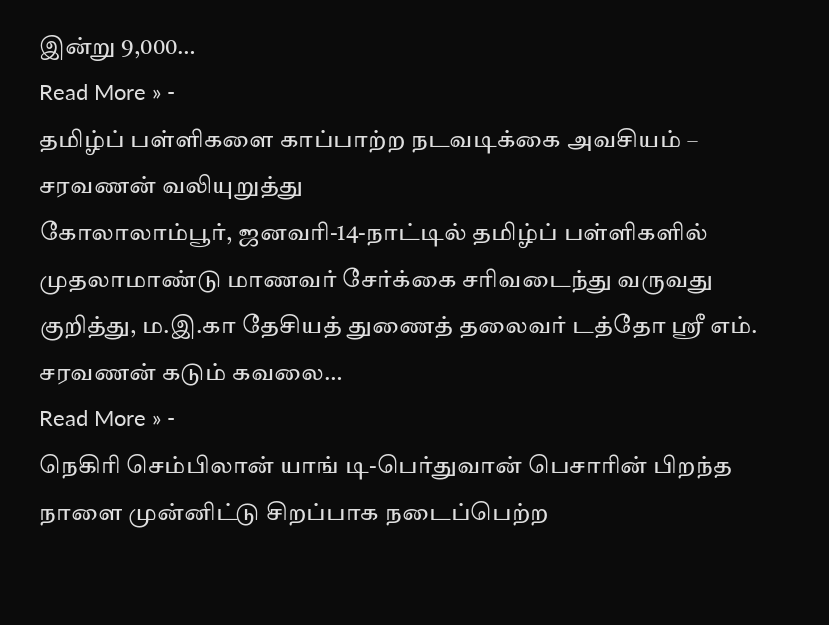இன்று 9,000…
Read More » -
தமிழ்ப் பள்ளிகளை காப்பாற்ற நடவடிக்கை அவசியம் – சரவணன் வலியுறுத்து
கோலாலாம்பூர், ஜனவரி-14-நாட்டில் தமிழ்ப் பள்ளிகளில் முதலாமாண்டு மாணவர் சேர்க்கை சரிவடைந்து வருவது குறித்து, ம.இ.கா தேசியத் துணைத் தலைவர் டத்தோ ஸ்ரீ எம். சரவணன் கடும் கவலை…
Read More » -
நெகிரி செம்பிலான் யாங் டி-பெர்துவான் பெசாரின் பிறந்த நாளை முன்னிட்டு சிறப்பாக நடைப்பெற்ற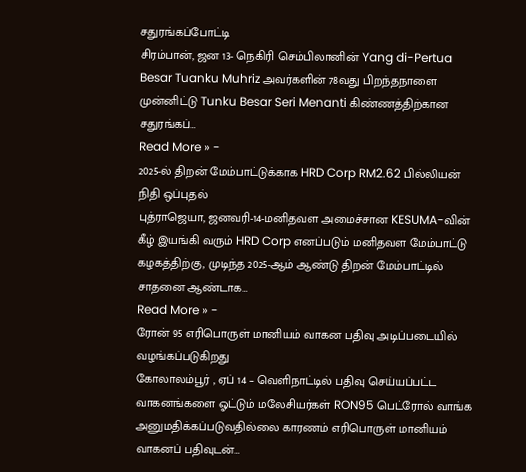சதுரங்கப்போட்டி
சிரம்பான், ஜன 13- நெகிரி செம்பிலானின் Yang di-Pertua Besar Tuanku Muhriz அவர்களின் 78வது பிறந்தநாளை முன்னிட்டு Tunku Besar Seri Menanti கிண்ணத்திற்கான சதுரங்கப்…
Read More » -
2025-ல் திறன் மேம்பாட்டுக்காக HRD Corp RM2.62 பில்லியன் நிதி ஒப்புதல்
புத்ராஜெயா, ஜனவரி-14-மனிதவள அமைச்சான KESUMA-வின் கீழ் இயங்கி வரும் HRD Corp எனப்படும் மனிதவள மேம்பாட்டு கழகத்திற்கு, முடிந்த 2025-ஆம் ஆண்டு திறன் மேம்பாட்டில் சாதனை ஆண்டாக…
Read More » -
ரோன் 95 எரிபொருள் மானியம் வாகன பதிவு அடிப்படையில் வழங்கப்படுகிறது
கோலாலம்பூர் , ஏப் 14 – வெளிநாட்டில் பதிவு செய்யப்பட்ட வாகனங்களை ஓட்டும் மலேசியர்கள் RON95 பெட்ரோல் வாங்க அனுமதிக்கப்படுவதில்லை காரணம் எரிபொருள் மானியம் வாகனப் பதிவுடன்…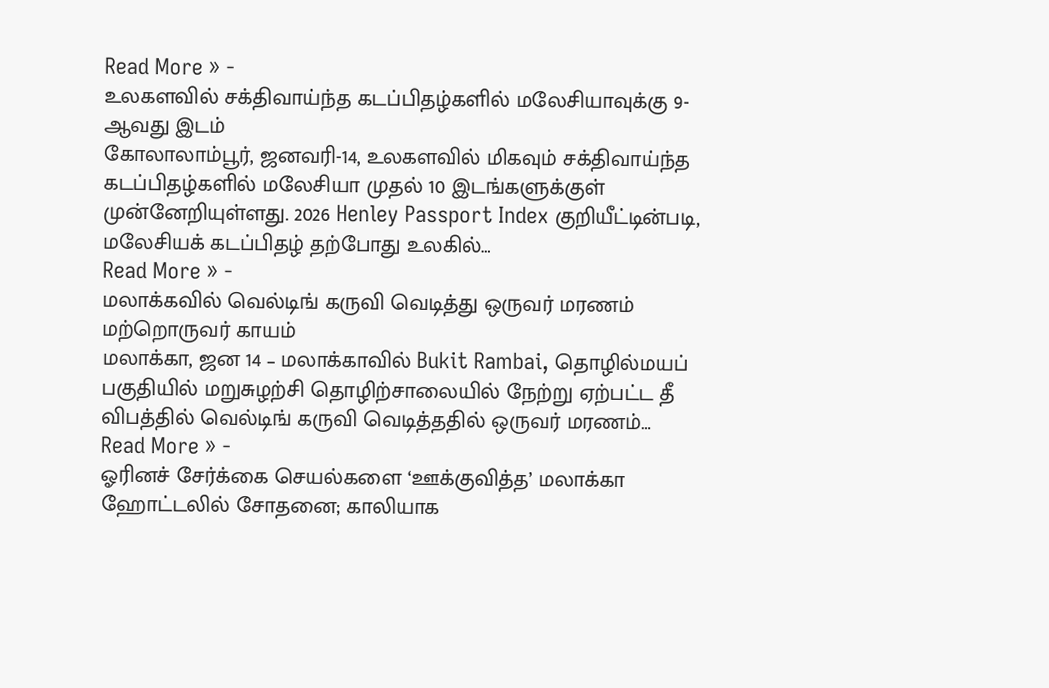Read More » -
உலகளவில் சக்திவாய்ந்த கடப்பிதழ்களில் மலேசியாவுக்கு 9-ஆவது இடம்
கோலாலாம்பூர், ஜனவரி-14, உலகளவில் மிகவும் சக்திவாய்ந்த கடப்பிதழ்களில் மலேசியா முதல் 10 இடங்களுக்குள் முன்னேறியுள்ளது. 2026 Henley Passport Index குறியீட்டின்படி, மலேசியக் கடப்பிதழ் தற்போது உலகில்…
Read More » -
மலாக்கவில் வெல்டிங் கருவி வெடித்து ஒருவர் மரணம் மற்றொருவர் காயம்
மலாக்கா, ஜன 14 – மலாக்காவில் Bukit Rambai, தொழில்மயப் பகுதியில் மறுசுழற்சி தொழிற்சாலையில் நேற்று ஏற்பட்ட தீ விபத்தில் வெல்டிங் கருவி வெடித்ததில் ஒருவர் மரணம்…
Read More » -
ஓரினச் சேர்க்கை செயல்களை ‘ஊக்குவித்த’ மலாக்கா ஹோட்டலில் சோதனை; காலியாக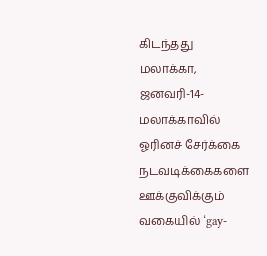கிடந்தது
மலாக்கா, ஜனவரி-14-மலாக்காவில் ஓரினச் சேர்க்கை நடவடிக்கைகளை ஊக்குவிக்கும் வகையில் ‘gay-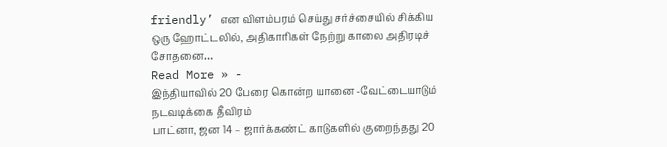friendly’ என விளம்பரம் செய்து சர்ச்சையில் சிக்கிய ஒரு ஹோட்டலில், அதிகாரிகள் நேற்று காலை அதிரடிச் சோதனை…
Read More » -
இந்தியாவில் 20 பேரை கொன்ற யானை -வேட்டையாடும் நடவடிக்கை தீவிரம்
பாட்னா, ஜன 14 – ஜார்க்கண்ட் காடுகளில் குறைந்தது 20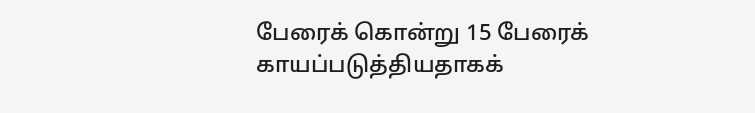பேரைக் கொன்று 15 பேரைக் காயப்படுத்தியதாகக்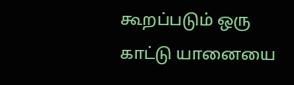கூறப்படும் ஒரு காட்டு யானையை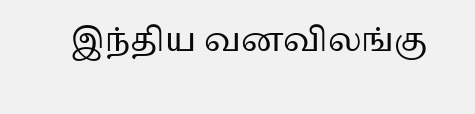இந்திய வனவிலங்கு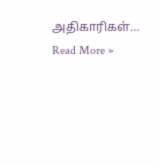அதிகாரிகள்…
Read More »